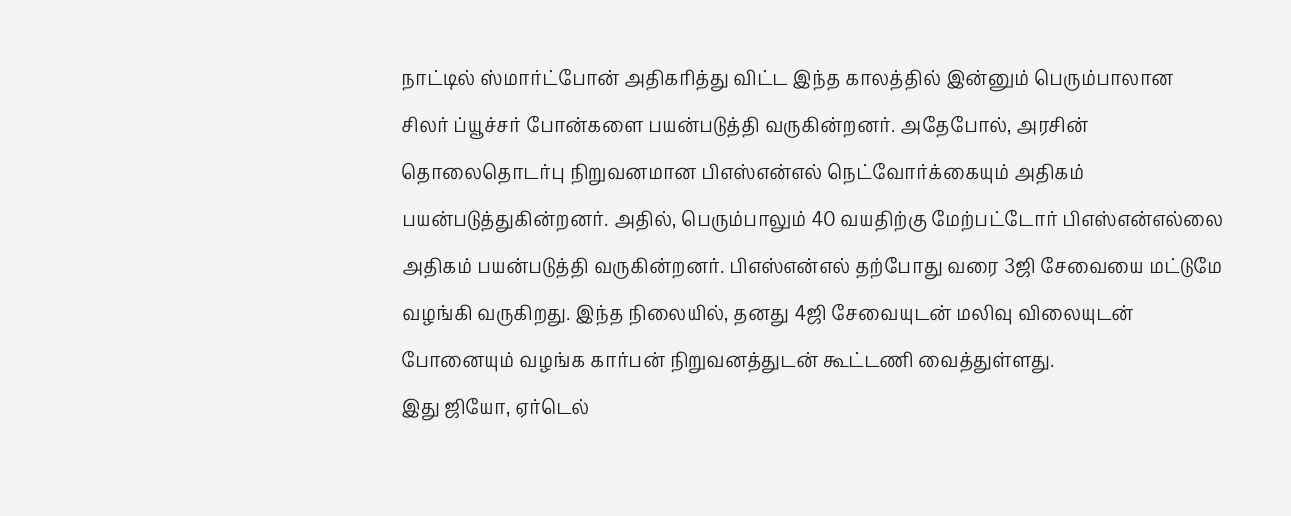நாட்டில் ஸ்மார்ட்போன் அதிகரித்து விட்ட இந்த காலத்தில் இன்னும் பெரும்பாலான சிலர் ப்யூச்சர் போன்களை பயன்படுத்தி வருகின்றனர். அதேபோல், அரசின் தொலைதொடர்பு நிறுவனமான பிஎஸ்என்எல் நெட்வோர்க்கையும் அதிகம் பயன்படுத்துகின்றனர். அதில், பெரும்பாலும் 40 வயதிற்கு மேற்பட்டோர் பிஎஸ்என்எல்லை அதிகம் பயன்படுத்தி வருகின்றனர். பிஎஸ்என்எல் தற்போது வரை 3ஜி சேவையை மட்டுமே வழங்கி வருகிறது. இந்த நிலையில், தனது 4ஜி சேவையுடன் மலிவு விலையுடன் போனையும் வழங்க கார்பன் நிறுவனத்துடன் கூட்டணி வைத்துள்ளது.
இது ஜியோ, ஏர்டெல்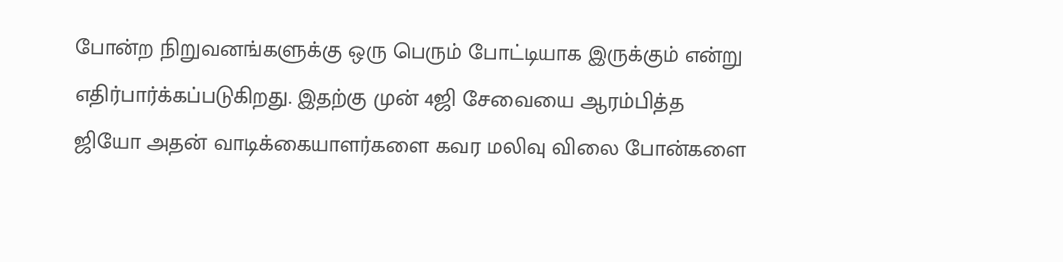போன்ற நிறுவனங்களுக்கு ஒரு பெரும் போட்டியாக இருக்கும் என்று எதிர்பார்க்கப்படுகிறது. இதற்கு முன் 4ஜி சேவையை ஆரம்பித்த ஜியோ அதன் வாடிக்கையாளர்களை கவர மலிவு விலை போன்களை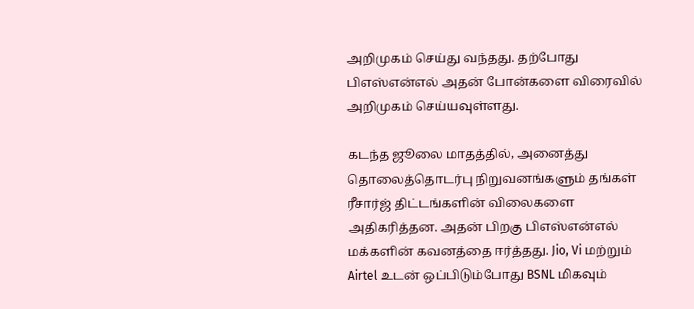அறிமுகம் செய்து வந்தது. தற்போது பிஎஸ்என்எல் அதன் போன்களை விரைவில் அறிமுகம் செய்யவுள்ளது.

கடந்த ஜூலை மாதத்தில், அனைத்து தொலைத்தொடர்பு நிறுவனங்களும் தங்கள் ரீசார்ஜ் திட்டங்களின் விலைகளை அதிகரித்தன. அதன் பிறகு பிஎஸ்என்எல் மக்களின் கவனத்தை ஈர்த்தது. Jio, Vi மற்றும் Airtel உடன் ஒப்பிடும்போது BSNL மிகவும்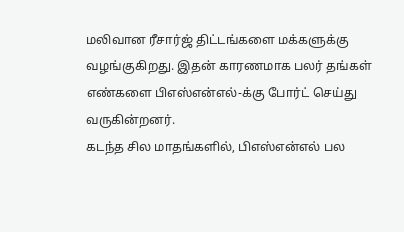மலிவான ரீசார்ஜ் திட்டங்களை மக்களுக்கு வழங்குகிறது. இதன் காரணமாக பலர் தங்கள் எண்களை பிஎஸ்என்எல்-க்கு போர்ட் செய்து வருகின்றனர்.
கடந்த சில மாதங்களில், பிஎஸ்என்எல் பல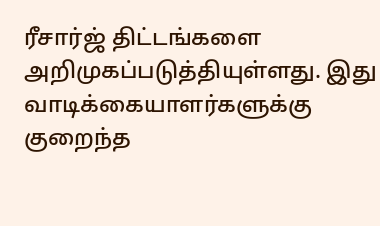ரீசார்ஜ் திட்டங்களை அறிமுகப்படுத்தியுள்ளது. இது வாடிக்கையாளர்களுக்கு குறைந்த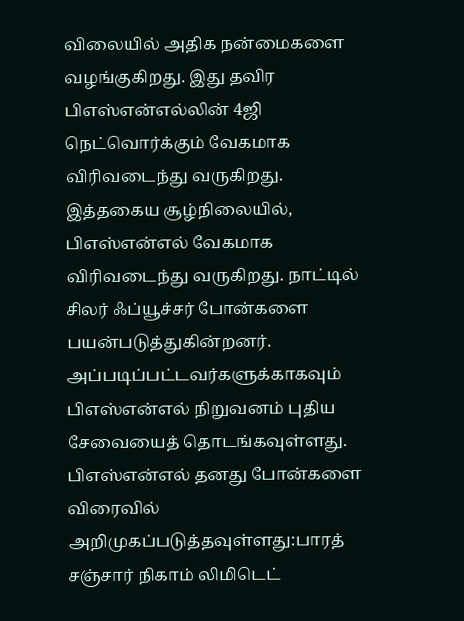விலையில் அதிக நன்மைகளை வழங்குகிறது. இது தவிர பிஎஸ்என்எல்லின் 4ஜி நெட்வொர்க்கும் வேகமாக விரிவடைந்து வருகிறது. இத்தகைய சூழ்நிலையில், பிஎஸ்என்எல் வேகமாக விரிவடைந்து வருகிறது. நாட்டில் சிலர் ஃப்யூச்சர் போன்களை பயன்படுத்துகின்றனர். அப்படிப்பட்டவர்களுக்காகவும் பிஎஸ்என்எல் நிறுவனம் புதிய சேவையைத் தொடங்கவுள்ளது.
பிஎஸ்என்எல் தனது போன்களை விரைவில் அறிமுகப்படுத்தவுள்ளது:பாரத் சஞ்சார் நிகாம் லிமிடெட்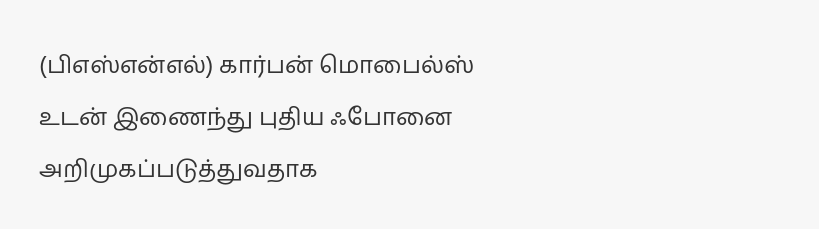(பிஎஸ்என்எல்) கார்பன் மொபைல்ஸ் உடன் இணைந்து புதிய ஃபோனை அறிமுகப்படுத்துவதாக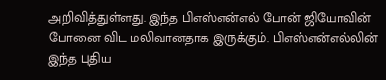அறிவித்துள்ளது. இந்த பிஎஸ்என்எல் போன் ஜியோவின் போனை விட மலிவானதாக இருக்கும். பிஎஸ்என்எல்லின் இந்த புதிய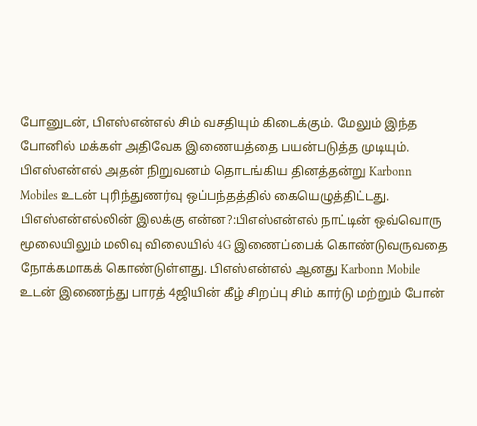போனுடன், பிஎஸ்என்எல் சிம் வசதியும் கிடைக்கும். மேலும் இந்த போனில் மக்கள் அதிவேக இணையத்தை பயன்படுத்த முடியும். பிஎஸ்என்எல் அதன் நிறுவனம் தொடங்கிய தினத்தன்று Karbonn Mobiles உடன் புரிந்துணர்வு ஒப்பந்தத்தில் கையெழுத்திட்டது.
பிஎஸ்என்எல்லின் இலக்கு என்ன?:பிஎஸ்என்எல் நாட்டின் ஒவ்வொரு மூலையிலும் மலிவு விலையில் 4G இணைப்பைக் கொண்டுவருவதை நோக்கமாகக் கொண்டுள்ளது. பிஎஸ்என்எல் ஆனது Karbonn Mobile உடன் இணைந்து பாரத் 4ஜியின் கீழ் சிறப்பு சிம் கார்டு மற்றும் போன்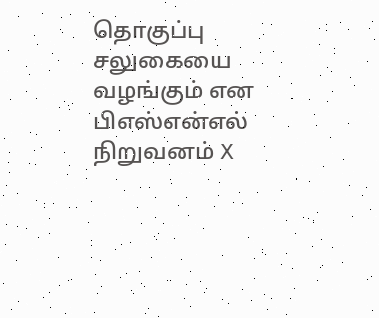தொகுப்பு சலுகையை வழங்கும் என பிஎஸ்என்எல் நிறுவனம் X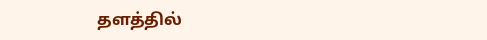தளத்தில்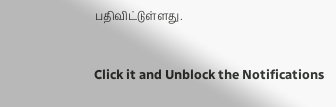பதிவிட்டுள்ளது.


Click it and Unblock the Notifications